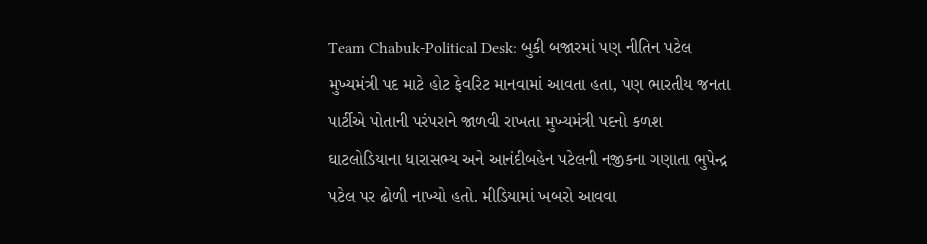Team Chabuk-Political Desk: બુકી બજારમાં પણ નીતિન પટેલ મુખ્યમંત્રી પદ માટે હોટ ફેવરિટ માનવામાં આવતા હતા, પણ ભારતીય જનતા પાર્ટીએ પોતાની પરંપરાને જાળવી રાખતા મુખ્યમંત્રી પદનો કળશ ઘાટલોડિયાના ધારાસભ્ય અને આનંદીબહેન પટેલની નજીકના ગણાતા ભુપેન્દ્ર પટેલ પર ઢોળી નાખ્યો હતો. મીડિયામાં ખબરો આવવા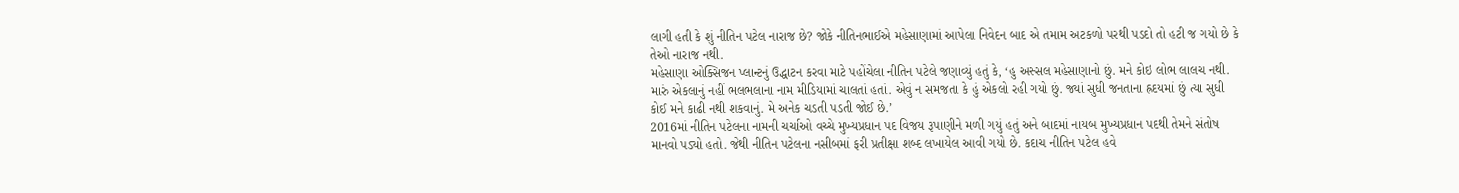લાગી હતી કે શું નીતિન પટેલ નારાજ છે? જોકે નીતિનભાઈએ મહેસાણામાં આપેલા નિવેદન બાદ એ તમામ અટકળો પરથી પડદો તો હટી જ ગયો છે કે તેઓ નારાજ નથી.
મહેસાણા ઓક્સિજન પ્લાન્ટનું ઉદ્ધાટન કરવા માટે પહોંચેલા નીતિન પટેલે જણાવ્યું હતું કે, ‘હુ અસ્સલ મહેસાણાનો છું. મને કોઇ લોભ લાલચ નથી. મારું એકલાનું નહીં ભલભલાના નામ મીડિયામાં ચાલતાં હતાં. એવું ન સમજતા કે હું એકલો રહી ગયો છું. જ્યાં સુધી જનતાના હ્રદયમાં છું ત્યા સુધી કોઈ મને કાઢી નથી શકવાનું. મે અનેક ચડતી પડતી જોઈ છે.’
2016માં નીતિન પટેલના નામની ચર્ચાઓ વચ્ચે મુખ્યપ્રધાન પદ વિજય રૂપાણીને મળી ગયું હતું અને બાદમાં નાયબ મુખ્યપ્રધાન પદથી તેમને સંતોષ માનવો પડ્યો હતો. જેથી નીતિન પટેલના નસીબમાં ફરી પ્રતીક્ષા શબ્દ લખાયેલ આવી ગયો છે. કદાચ નીતિન પટેલ હવે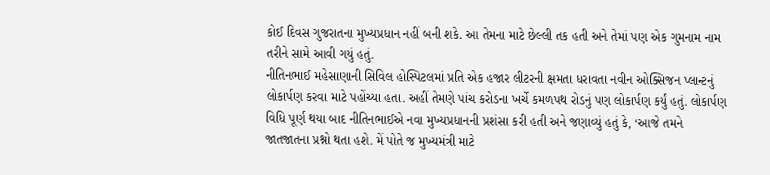કોઈ દિવસ ગુજરાતના મુખ્યપ્રધાન નહીં બની શકે. આ તેમના માટે છેલ્લી તક હતી અને તેમાં પણ એક ગુમનામ નામ તરીને સામે આવી ગયું હતું.
નીતિનભાઈ મહેસાણાની સિવિલ હોસ્પિટલમાં પ્રતિ એક હજાર લીટરની ક્ષમતા ધરાવતા નવીન ઓક્સિજન પ્લાન્ટનું લોકાર્પણ કરવા માટે પહોંચ્યા હતા. અહીં તેમણે પાંચ કરોડના ખર્ચે કમળપથ રોડનું પણ લોકાર્પણ કર્યું હતું. લોકાર્પણ વિધિ પૂર્ણ થયા બાદ નીતિનભાઈએ નવા મુખ્યપ્રધાનની પ્રશંસા કરી હતી અને જણાવ્યું હતું કે, ‘આજે તમને જાતજાતના પ્રશ્નો થતા હશે. મેં પોતે જ મુખ્યમંત્રી માટે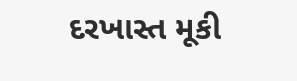દરખાસ્ત મૂકી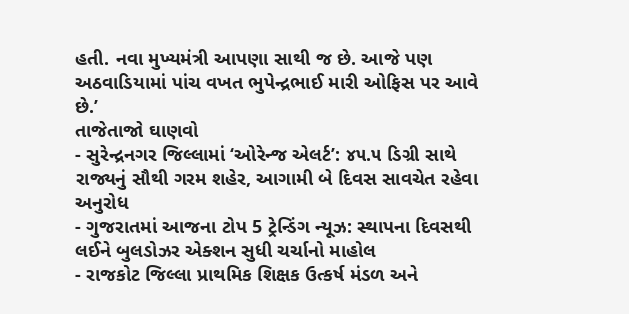હતી. નવા મુખ્યમંત્રી આપણા સાથી જ છે. આજે પણ અઠવાડિયામાં પાંચ વખત ભુપેન્દ્રભાઈ મારી ઓફિસ પર આવે છે.’
તાજેતાજો ઘાણવો
- સુરેન્દ્રનગર જિલ્લામાં ‘ઓરેન્જ એલર્ટ’: ૪૫.૫ ડિગ્રી સાથે રાજ્યનું સૌથી ગરમ શહેર, આગામી બે દિવસ સાવચેત રહેવા અનુરોધ
- ગુજરાતમાં આજના ટોપ 5 ટ્રેન્ડિંગ ન્યૂઝ: સ્થાપના દિવસથી લઈને બુલડોઝર એક્શન સુધી ચર્ચાનો માહોલ
- રાજકોટ જિલ્લા પ્રાથમિક શિક્ષક ઉત્કર્ષ મંડળ અને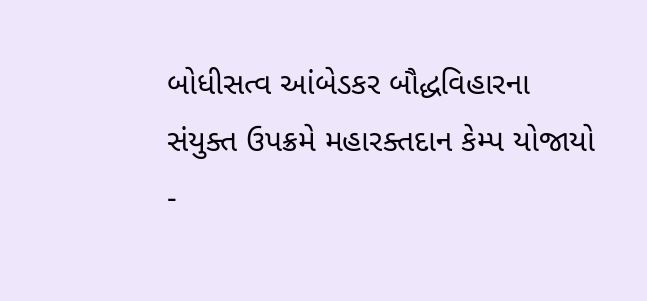બોધીસત્વ આંબેડકર બૌદ્ધવિહારના સંયુક્ત ઉપક્રમે મહારક્તદાન કેમ્પ યોજાયો
-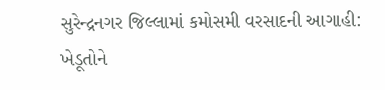સુરેન્દ્રનગર જિલ્લામાં કમોસમી વરસાદની આગાહી: ખેડૂતોને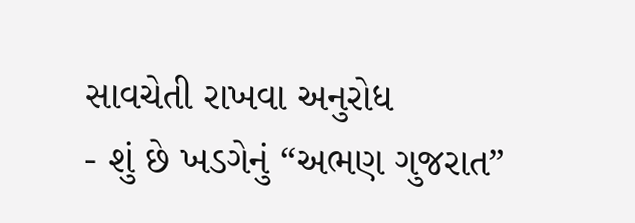સાવચેતી રાખવા અનુરોધ
- શું છે ખડગેનું “અભણ ગુજરાત”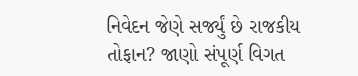નિવેદન જેણે સર્જ્યું છે રાજકીય તોફાન? જાણો સંપૂર્ણ વિગત